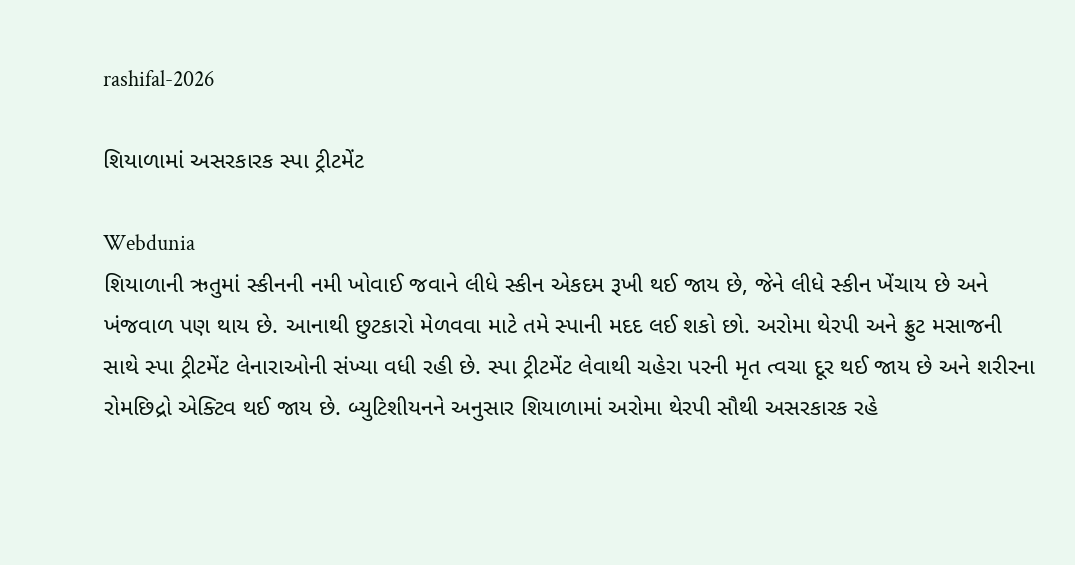rashifal-2026

શિયાળામાં અસરકારક સ્પા ટ્રીટમેંટ

Webdunia
શિયાળાની ઋતુમાં સ્કીનની નમી ખોવાઈ જવાને લીધે સ્કીન એકદમ રૂખી થઈ જાય છે, જેને લીધે સ્કીન ખેંચાય છે અને ખંજવાળ પણ થાય છે. આનાથી છુટકારો મેળવવા માટે તમે સ્પાની મદદ લઈ શકો છો. અરોમા થેરપી અને ફ્રુટ મસાજની સાથે સ્પા ટ્રીટમેંટ લેનારાઓની સંખ્યા વધી રહી છે. સ્પા ટ્રીટમેંટ લેવાથી ચહેરા પરની મૃત ત્વચા દૂર થઈ જાય છે અને શરીરના રોમછિદ્રો એક્ટિવ થઈ જાય છે. બ્યુટિશીયનને અનુસાર શિયાળામાં અરોમા થેરપી સૌથી અસરકારક રહે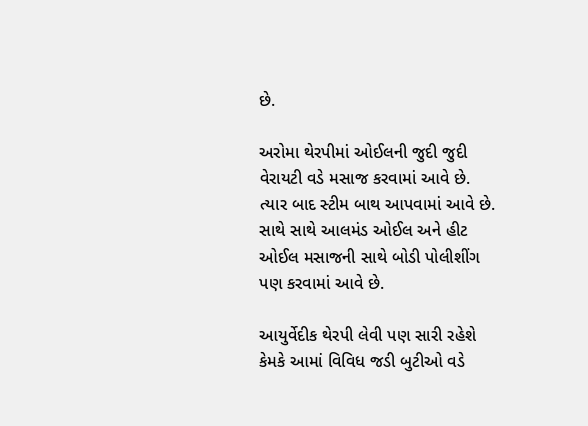છે.

અરોમા થેરપીમાં ઓઈલની જુદી જુદી વેરાયટી વડે મસાજ કરવામાં આવે છે. ત્યાર બાદ સ્ટીમ બાથ આપવામાં આવે છે. સાથે સાથે આલમંડ ઓઈલ અને હીટ ઓઈલ મસાજની સાથે બોડી પોલીશીંગ પણ કરવામાં આવે છે.

આયુર્વેદીક થેરપી લેવી પણ સારી રહેશે કેમકે આમાં વિવિધ જડી બુટીઓ વડે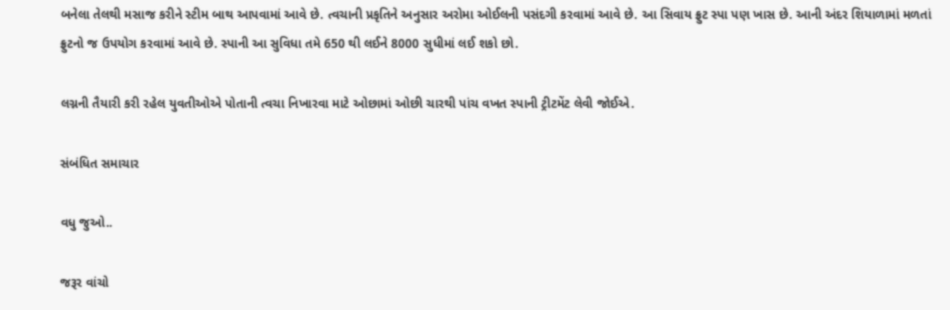બનેલા તેલથી મસાજ કરીને સ્ટીમ બાથ આપવામાં આવે છે. ત્વચાની પ્રકૃતિને અનુસાર અરોમા ઓઈલની પસંદગી કરવામાં આવે છે. આ સિવાય ફ્રુટ સ્પા પણ ખાસ છે. આની અંદર શિયાળામાં મળતાં ફ્રુટનો જ ઉપયોગ કરવામાં આવે છે. સ્પાની આ સુવિધા તમે 650 થી લઈને 8000 સુધીમાં લઈ શકો છો.

લગ્નની તૈયારી કરી રહેલ યુવતીઓએ પોતાની ત્વચા નિખારવા માટે ઓછામાં ઓછી ચારથી પાંચ વખત સ્પાની ટ્રીટમેંટ લેવી જોઈએ.

સંબંધિત સમાચાર

વધુ જુઓ..

જરૂર વાંચો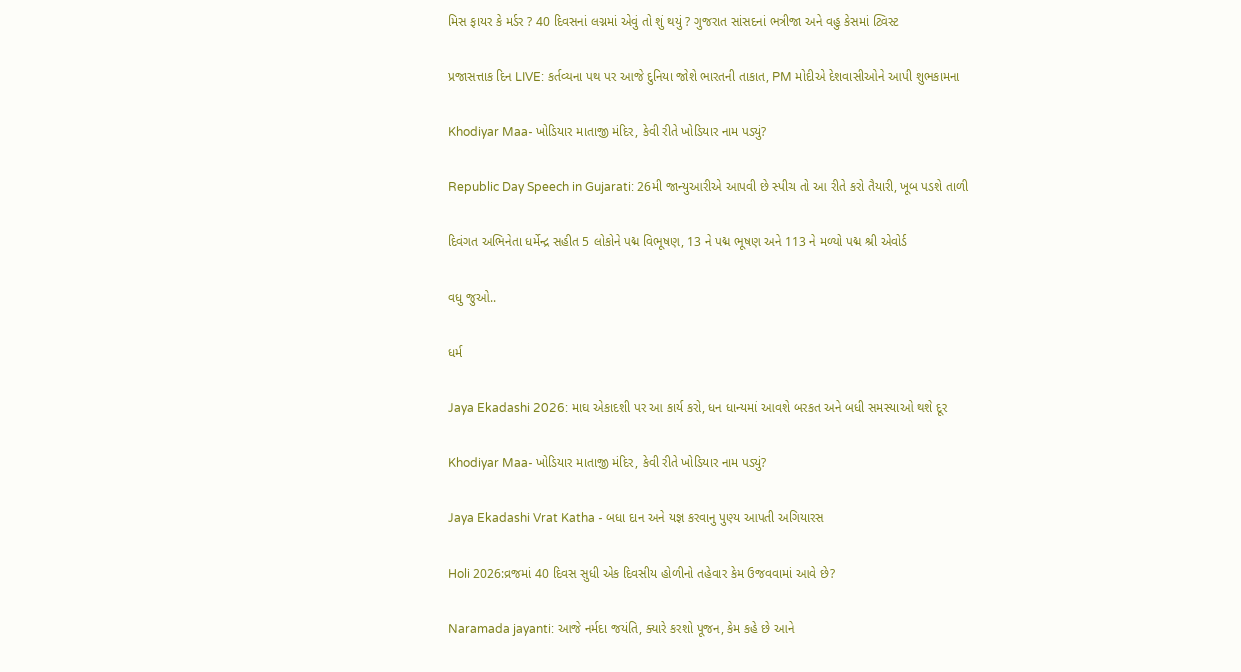મિસ ફાયર કે મર્ડર ? 40 દિવસનાં લગ્નમાં એવું તો શું થયું ? ગુજરાત સાંસદનાં ભત્રીજા અને વહુ કેસમાં ટ્વિસ્ટ

પ્રજાસત્તાક દિન LIVE: કર્તવ્યના પથ પર આજે દુનિયા જોશે ભારતની તાકાત, PM મોદીએ દેશવાસીઓને આપી શુભકામના

Khodiyar Maa- ખોડિયાર માતાજી મંદિર, કેવી રીતે ખોડિયાર નામ પડ્યું?

Republic Day Speech in Gujarati: 26મી જાન્યુઆરીએ આપવી છે સ્પીચ તો આ રીતે કરો તૈયારી, ખૂબ પડશે તાળી

દિવંગત અભિનેતા ધર્મેન્દ્ર સહીત 5 લોકોને પદ્મ વિભૂષણ, 13 ને પદ્મ ભૂષણ અને 113 ને મળ્યો પદ્મ શ્રી એવોર્ડ

વધુ જુઓ..

ધર્મ

Jaya Ekadashi 2026: માઘ એકાદશી પર આ કાર્ય કરો, ધન ધાન્યમાં આવશે બરકત અને બધી સમસ્યાઓ થશે દૂર

Khodiyar Maa- ખોડિયાર માતાજી મંદિર, કેવી રીતે ખોડિયાર નામ પડ્યું?

Jaya Ekadashi Vrat Katha - બધા દાન અને યજ્ઞ કરવાનુ પુણ્ય આપતી અગિયારસ

Holi 2026:વ્રજમાં 40 દિવસ સુધી એક દિવસીય હોળીનો તહેવાર કેમ ઉજવવામાં આવે છે?

Naramada jayanti: આજે નર્મદા જયંતિ, ક્યારે કરશો પૂજન, કેમ કહે છે આને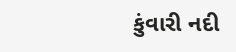કુંવારી નદી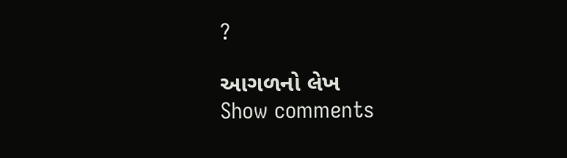?

આગળનો લેખ
Show comments